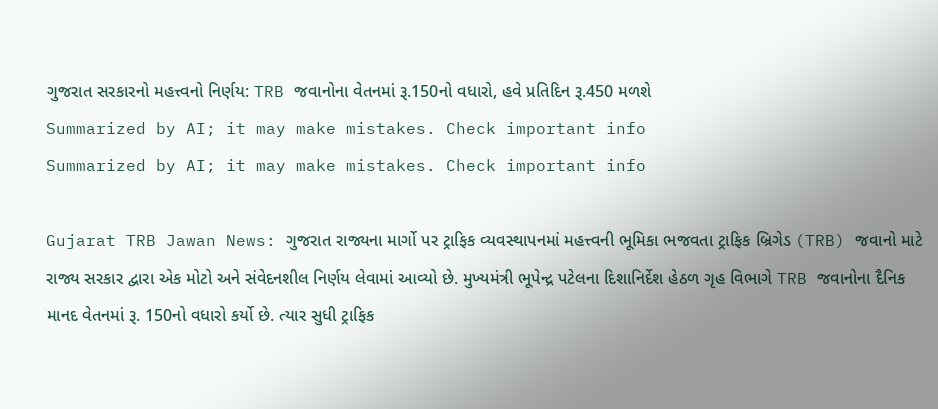ગુજરાત સરકારનો મહત્ત્વનો નિર્ણય: TRB જવાનોના વેતનમાં રૂ.150નો વધારો, હવે પ્રતિદિન રૂ.450 મળશે
Summarized by AI; it may make mistakes. Check important info
Summarized by AI; it may make mistakes. Check important info

Gujarat TRB Jawan News: ગુજરાત રાજ્યના માર્ગો પર ટ્રાફિક વ્યવસ્થાપનમાં મહત્ત્વની ભૂમિકા ભજવતા ટ્રાફિક બ્રિગેડ (TRB) જવાનો માટે રાજ્ય સરકાર દ્વારા એક મોટો અને સંવેદનશીલ નિર્ણય લેવામાં આવ્યો છે. મુખ્યમંત્રી ભૂપેન્દ્ર પટેલના દિશાનિર્દેશ હેઠળ ગૃહ વિભાગે TRB જવાનોના દૈનિક માનદ વેતનમાં રૂ. 150નો વધારો કર્યો છે. ત્યાર સુધી ટ્રાફિક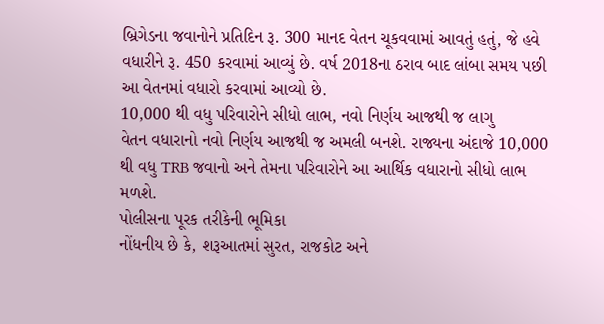બ્રિગેડના જવાનોને પ્રતિદિન રૂ. 300 માનદ વેતન ચૂકવવામાં આવતું હતું, જે હવે વધારીને રૂ. 450 કરવામાં આવ્યું છે. વર્ષ 2018ના ઠરાવ બાદ લાંબા સમય પછી આ વેતનમાં વધારો કરવામાં આવ્યો છે.
10,000 થી વધુ પરિવારોને સીધો લાભ, નવો નિર્ણય આજથી જ લાગુ
વેતન વધારાનો નવો નિર્ણય આજથી જ અમલી બનશે. રાજ્યના અંદાજે 10,000 થી વધુ TRB જવાનો અને તેમના પરિવારોને આ આર્થિક વધારાનો સીધો લાભ મળશે.
પોલીસના પૂરક તરીકેની ભૂમિકા
નોંધનીય છે કે, શરૂઆતમાં સુરત, રાજકોટ અને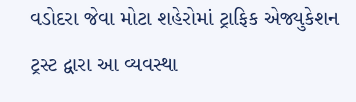વડોદરા જેવા મોટા શહેરોમાં ટ્રાફિક એજ્યુકેશન ટ્રસ્ટ દ્વારા આ વ્યવસ્થા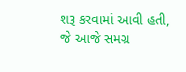શરૂ કરવામાં આવી હતી, જે આજે સમગ્ર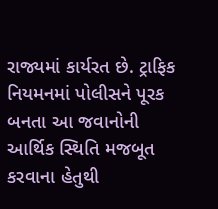રાજ્યમાં કાર્યરત છે. ટ્રાફિક નિયમનમાં પોલીસને પૂરક બનતા આ જવાનોની આર્થિક સ્થિતિ મજબૂત કરવાના હેતુથી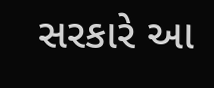સરકારે આ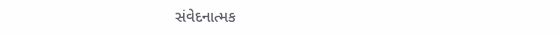સંવેદનાત્મક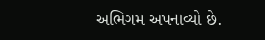અભિગમ અપનાવ્યો છે.